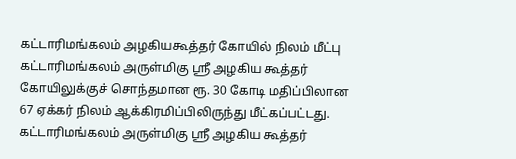கட்டாரிமங்கலம் அழகியகூத்தர் கோயில் நிலம் மீட்பு
கட்டாரிமங்கலம் அருள்மிகு ஸ்ரீ அழகிய கூத்தர் கோயிலுக்குச் சொந்தமான ரூ. 30 கோடி மதிப்பிலான 67 ஏக்கர் நிலம் ஆக்கிரமிப்பிலிருந்து மீட்கப்பட்டது.
கட்டாரிமங்கலம் அருள்மிகு ஸ்ரீ அழகிய கூத்தர்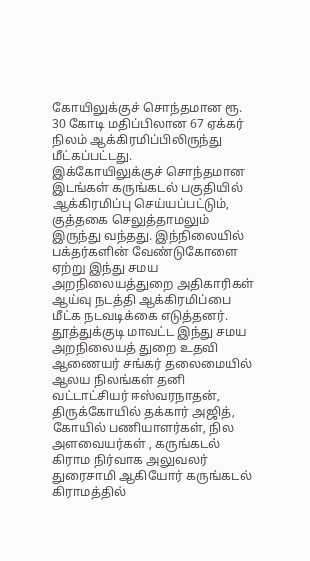கோயிலுக்குச் சொந்தமான ரூ. 30 கோடி மதிப்பிலான 67 ஏக்கர் நிலம் ஆக்கிரமிப்பிலிருந்து மீட்கப்பட்டது.
இக்கோயிலுக்குச் சொந்தமான இடங்கள் கருங்கடல் பகுதியில் ஆக்கிரமிப்பு செய்யப்பட்டும், குத்தகை செலுத்தாமலும் இருந்து வந்தது. இந்நிலையில் பக்தர்களின் வேண்டுகோளை ஏற்று இந்து சமய அறநிலையத்துறை அதிகாரிகள் ஆய்வு நடத்தி ஆக்கிரமிப்பை மீட்க நடவடிக்கை எடுத்தனர்.
தூத்துக்குடி மாவட்ட இந்து சமய அறநிலையத் துறை உதவி ஆணையர் சங்கர் தலைமையில் ஆலய நிலங்கள் தனி வட்டாட்சியர் ஈஸ்வரநாதன், திருக்கோயில் தக்கார் அஜித், கோயில் பணியாளர்கள், நில அளவையர்கள் , கருங்கடல் கிராம நிர்வாக அலுவலர் துரைசாமி ஆகியோர் கருங்கடல் கிராமத்தில்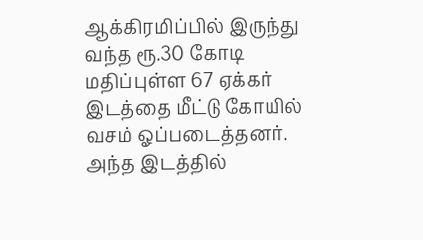ஆக்கிரமிப்பில் இருந்து வந்த ரூ.30 கோடி மதிப்புள்ள 67 ஏக்கர் இடத்தை மீட்டு கோயில் வசம் ஓப்படைத்தனர். அந்த இடத்தில்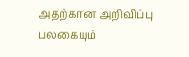அதற்கான அறிவிப்பு பலகையும்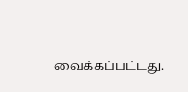வைக்கப்பட்டது.